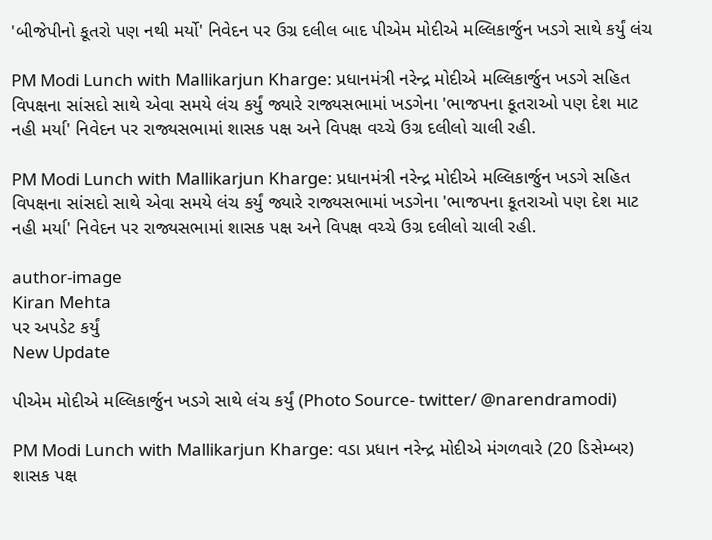'બીજેપીનો કૂતરો પણ નથી મર્યો' નિવેદન પર ઉગ્ર દલીલ બાદ પીએમ મોદીએ મલ્લિકાર્જુન ખડગે સાથે કર્યું લંચ

PM Modi Lunch with Mallikarjun Kharge: પ્રધાનમંત્રી નરેન્દ્ર મોદીએ મલ્લિકાર્જુન ખડગે સહિત વિપક્ષના સાંસદો સાથે એવા સમયે લંચ કર્યું જ્યારે રાજ્યસભામાં ખડગેના 'ભાજપના કૂતરાઓ પણ દેશ માટ નહી મર્યા' નિવેદન પર રાજ્યસભામાં શાસક પક્ષ અને વિપક્ષ વચ્ચે ઉગ્ર દલીલો ચાલી રહી.

PM Modi Lunch with Mallikarjun Kharge: પ્રધાનમંત્રી નરેન્દ્ર મોદીએ મલ્લિકાર્જુન ખડગે સહિત વિપક્ષના સાંસદો સાથે એવા સમયે લંચ કર્યું જ્યારે રાજ્યસભામાં ખડગેના 'ભાજપના કૂતરાઓ પણ દેશ માટ નહી મર્યા' નિવેદન પર રાજ્યસભામાં શાસક પક્ષ અને વિપક્ષ વચ્ચે ઉગ્ર દલીલો ચાલી રહી.

author-image
Kiran Mehta
પર અપડેટ કર્યું
New Update

પીએમ મોદીએ મલ્લિકાર્જુન ખડગે સાથે લંચ કર્યું (Photo Source- twitter/ @narendramodi)

PM Modi Lunch with Mallikarjun Kharge: વડા પ્રધાન નરેન્દ્ર મોદીએ મંગળવારે (20 ડિસેમ્બર) શાસક પક્ષ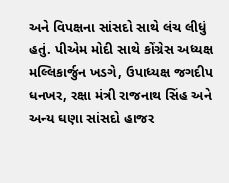અને વિપક્ષના સાંસદો સાથે લંચ લીધું હતું. પીએમ મોદી સાથે કોંગ્રેસ અધ્યક્ષ મલ્લિકાર્જુન ખડગે, ઉપાધ્યક્ષ જગદીપ ધનખર, રક્ષા મંત્રી રાજનાથ સિંહ અને અન્ય ઘણા સાંસદો હાજર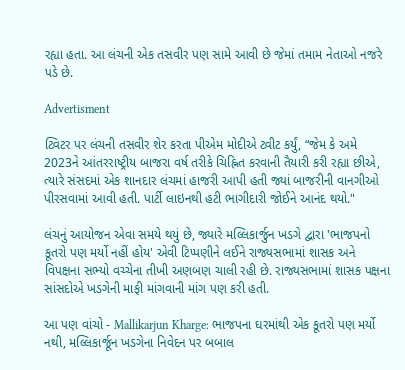રહ્યા હતા. આ લંચની એક તસવીર પણ સામે આવી છે જેમાં તમામ નેતાઓ નજરે પડે છે.

Advertisment

ટ્વિટર પર લંચની તસવીર શેર કરતા પીએમ મોદીએ ટ્વીટ કર્યું, “જેમ કે અમે 2023ને આંતરરાષ્ટ્રીય બાજરા વર્ષ તરીકે ચિહ્નિત કરવાની તૈયારી કરી રહ્યા છીએ, ત્યારે સંસદમાં એક શાનદાર લંચમાં હાજરી આપી હતી જ્યાં બાજરીની વાનગીઓ પીરસવામાં આવી હતી. પાર્ટી લાઇનથી હટી ભાગીદારી જોઈને આનંદ થયો."

લંચનું આયોજન એવા સમયે થયું છે, જ્યારે મલ્લિકાર્જુન ખડગે દ્વારા 'ભાજપનો કૂતરો પણ મર્યો નહીં હોય' એવી ટિપ્પણીને લઈને રાજ્યસભામાં શાસક અને વિપક્ષના સભ્યો વચ્ચેના તીખી અણબણ ચાલી રહી છે. રાજ્યસભામાં શાસક પક્ષના સાંસદોએ ખડગેની માફી માંગવાની માંગ પણ કરી હતી.

આ પણ વાંચો - Mallikarjun Kharge: ભાજપના ઘરમાંથી એક કૂતરો પણ મર્યો નથી, મલ્લિકાર્જૂન ખડગેના નિવેદન પર બબાલ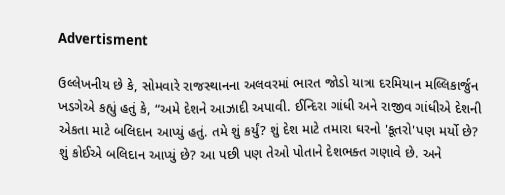Advertisment

ઉલ્લેખનીય છે કે, સોમવારે રાજસ્થાનના અલવરમાં ભારત જોડો યાત્રા દરમિયાન મલ્લિકાર્જુન ખડગેએ કહ્યું હતું કે, “અમે દેશને આઝાદી અપાવી. ઈન્દિરા ગાંધી અને રાજીવ ગાંધીએ દેશની એકતા માટે બલિદાન આપ્યું હતું. તમે શું કર્યું? શું દેશ માટે તમારા ઘરનો 'કૂતરો'પણ મર્યો છે? શું કોઈએ બલિદાન આપ્યું છે? આ પછી પણ તેઓ પોતાને દેશભક્ત ગણાવે છે. અને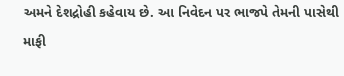અમને દેશદ્રોહી કહેવાય છે. આ નિવેદન પર ભાજપે તેમની પાસેથી માફી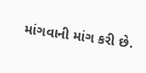માંગવાની માંગ કરી છે.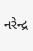નરેન્દ્ર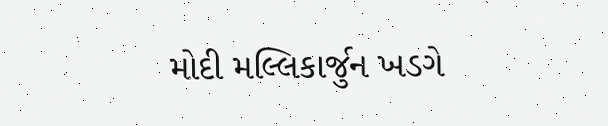મોદી મલ્લિકાર્જુન ખડગે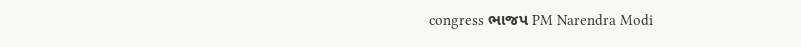congress ભાજપ PM Narendra Modi